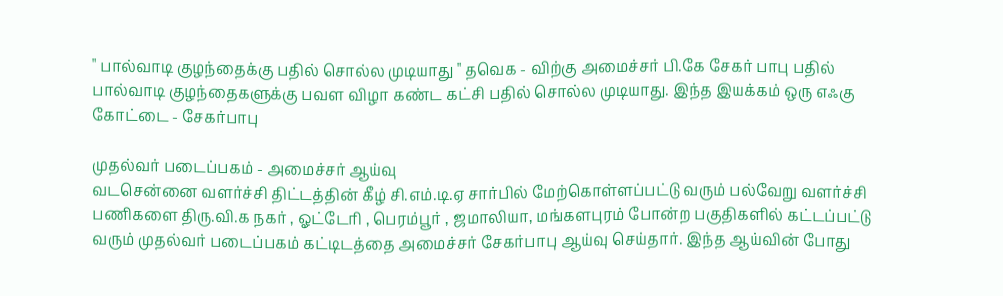" பால்வாடி குழந்தைக்கு பதில் சொல்ல முடியாது " தவெக - விற்கு அமைச்சர் பி.கே சேகர் பாபு பதில்
பால்வாடி குழந்தைகளுக்கு பவள விழா கண்ட கட்சி பதில் சொல்ல முடியாது. இந்த இயக்கம் ஒரு எஃகு கோட்டை - சேகர்பாபு

முதல்வர் படைப்பகம் - அமைச்சர் ஆய்வு
வடசென்னை வளர்ச்சி திட்டத்தின் கீழ் சி.எம்.டி.ஏ சார்பில் மேற்கொள்ளப்பட்டு வரும் பல்வேறு வளர்ச்சி பணிகளை திரு.வி.க நகர் , ஓட்டேரி , பெரம்பூர் , ஜமாலியா, மங்களபுரம் போன்ற பகுதிகளில் கட்டப்பட்டு வரும் முதல்வர் படைப்பகம் கட்டிடத்தை அமைச்சர் சேகர்பாபு ஆய்வு செய்தார். இந்த ஆய்வின் போது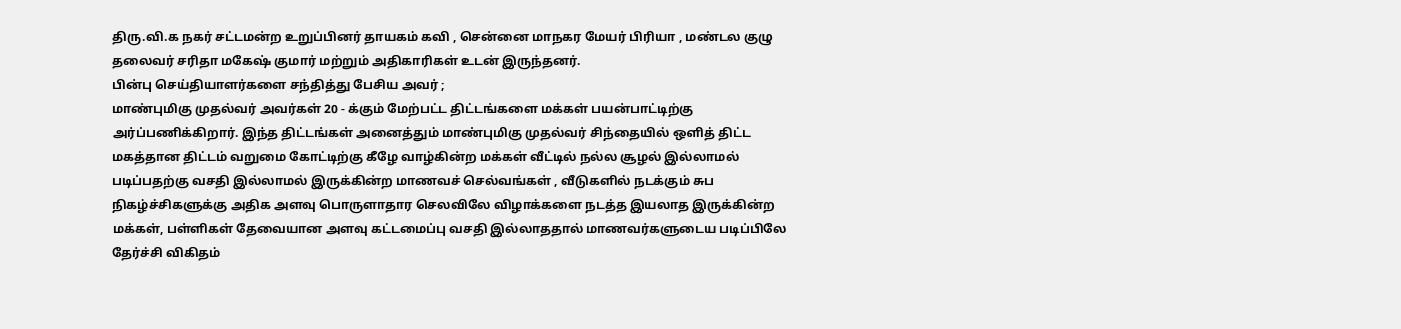திரு.வி.க நகர் சட்டமன்ற உறுப்பினர் தாயகம் கவி , சென்னை மாநகர மேயர் பிரியா , மண்டல குழு தலைவர் சரிதா மகேஷ் குமார் மற்றும் அதிகாரிகள் உடன் இருந்தனர்.
பின்பு செய்தியாளர்களை சந்தித்து பேசிய அவர் ;
மாண்புமிகு முதல்வர் அவர்கள் 20 - க்கும் மேற்பட்ட திட்டங்களை மக்கள் பயன்பாட்டிற்கு அர்ப்பணிக்கிறார். இந்த திட்டங்கள் அனைத்தும் மாண்புமிகு முதல்வர் சிந்தையில் ஔித் திட்ட மகத்தான திட்டம் வறுமை கோட்டிற்கு கீழே வாழ்கின்ற மக்கள் வீட்டில் நல்ல சூழல் இல்லாமல் படிப்பதற்கு வசதி இல்லாமல் இருக்கின்ற மாணவச் செல்வங்கள் , வீடுகளில் நடக்கும் சுப நிகழ்ச்சிகளுக்கு அதிக அளவு பொருளாதார செலவிலே விழாக்களை நடத்த இயலாத இருக்கின்ற மக்கள், பள்ளிகள் தேவையான அளவு கட்டமைப்பு வசதி இல்லாததால் மாணவர்களுடைய படிப்பிலே தேர்ச்சி விகிதம்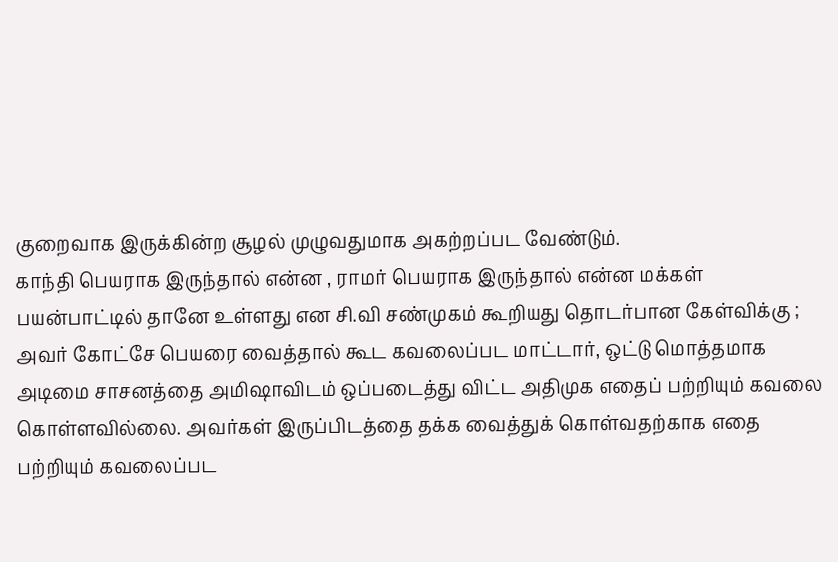குறைவாக இருக்கின்ற சூழல் முழுவதுமாக அகற்றப்பட வேண்டும்.
காந்தி பெயராக இருந்தால் என்ன , ராமர் பெயராக இருந்தால் என்ன மக்கள் பயன்பாட்டில் தானே உள்ளது என சி.வி சண்முகம் கூறியது தொடர்பான கேள்விக்கு ;
அவர் கோட்சே பெயரை வைத்தால் கூட கவலைப்பட மாட்டார், ஒட்டு மொத்தமாக அடிமை சாசனத்தை அமிஷாவிடம் ஒப்படைத்து விட்ட அதிமுக எதைப் பற்றியும் கவலை கொள்ளவில்லை. அவர்கள் இருப்பிடத்தை தக்க வைத்துக் கொள்வதற்காக எதை பற்றியும் கவலைப்பட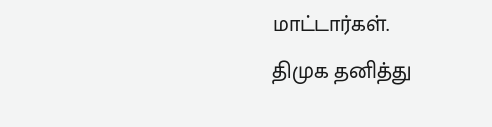மாட்டார்கள்.
திமுக தனித்து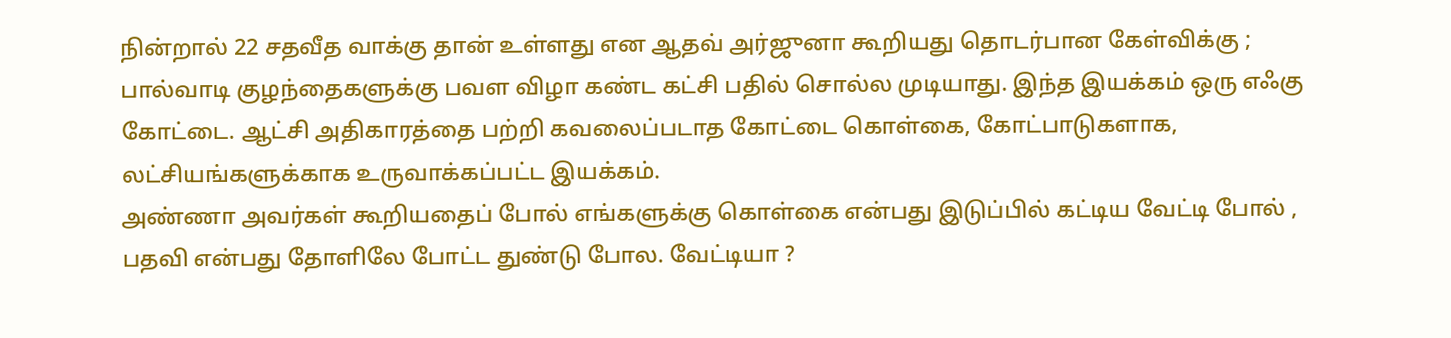நின்றால் 22 சதவீத வாக்கு தான் உள்ளது என ஆதவ் அர்ஜுனா கூறியது தொடர்பான கேள்விக்கு ;
பால்வாடி குழந்தைகளுக்கு பவள விழா கண்ட கட்சி பதில் சொல்ல முடியாது. இந்த இயக்கம் ஒரு எஃகு கோட்டை. ஆட்சி அதிகாரத்தை பற்றி கவலைப்படாத கோட்டை கொள்கை, கோட்பாடுகளாக, லட்சியங்களுக்காக உருவாக்கப்பட்ட இயக்கம்.
அண்ணா அவர்கள் கூறியதைப் போல் எங்களுக்கு கொள்கை என்பது இடுப்பில் கட்டிய வேட்டி போல் , பதவி என்பது தோளிலே போட்ட துண்டு போல. வேட்டியா ?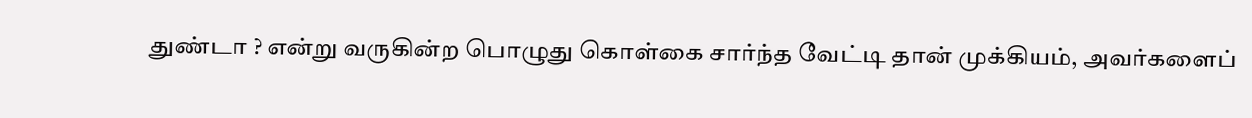துண்டா ? என்று வருகின்ற பொழுது கொள்கை சார்ந்த வேட்டி தான் முக்கியம், அவர்களைப்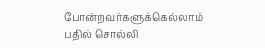போன்றவர்களுக்கெல்லாம் பதில் சொல்லி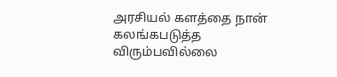அரசியல் களத்தை நான் கலங்கபடுத்த விரும்பவில்லை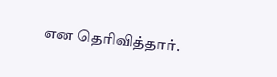என தெரிவித்தார்.